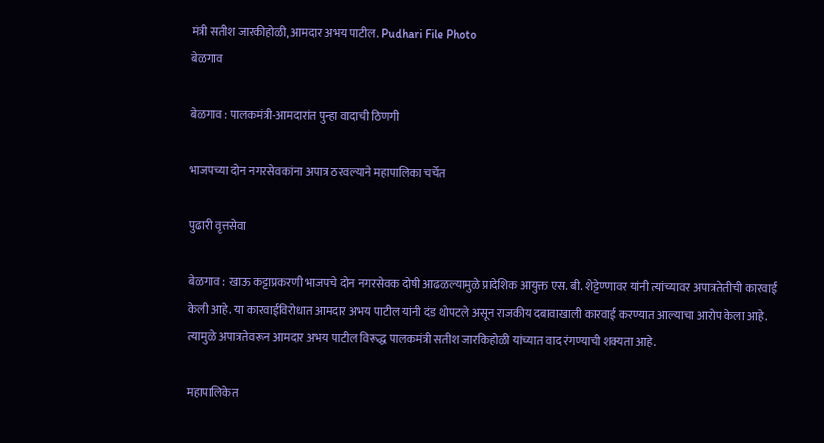मंत्री सतीश जारकीहोळी, आमदार अभय पाटील. Pudhari File Photo
बेळगाव

बेळगाव : पालकमंत्री-आमदारांत पुन्हा वादाची ठिणगी

भाजपच्या दोन नगरसेवकांना अपात्र ठरवल्याने महापालिका चर्चेत

पुढारी वृत्तसेवा

बेळगाव : खाऊ कट्टाप्रकरणी भाजपचे दोन नगरसेवक दोषी आढळल्यामुळे प्रादेशिक आयुक्त एस. बी. शेट्टेण्णावर यांनी त्यांच्यावर अपात्रतेतीची कारवाई केली आहे. या कारवाईविरोधात आमदार अभय पाटील यांनी दंड थोपटले असून राजकीय दबावाखाली कारवाई करण्यात आल्याचा आरोप केला आहे. त्यामुळे अपात्रतेवरून आमदार अभय पाटील विरूद्ध पालकमंत्री सतीश जारकिहोळी यांच्यात वाद रंगण्याची शक्यता आहे.

महापालिकेत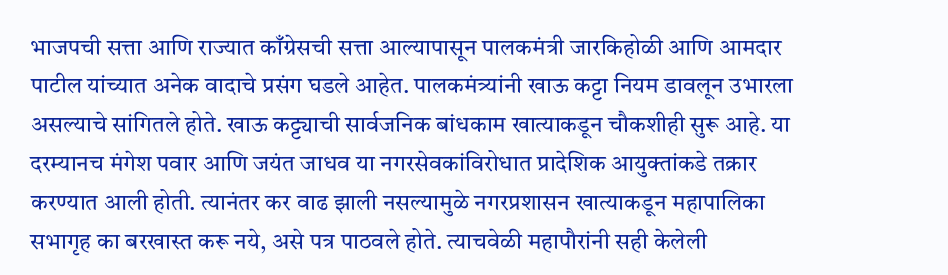भाजपची सत्ता आणि राज्यात काँग्रेसची सत्ता आल्यापासून पालकमंत्री जारकिहोळी आणि आमदार पाटील यांच्यात अनेक वादाचे प्रसंग घडले आहेत. पालकमंत्र्यांनी खाऊ कट्टा नियम डावलून उभारला असल्याचे सांगितले होते. खाऊ कट्ट्याची सार्वजनिक बांधकाम खात्याकडून चौकशीही सुरू आहे. या दरम्यानच मंगेश पवार आणि जयंत जाधव या नगरसेवकांविरोधात प्रादेशिक आयुक्तांकडे तक्रार करण्यात आली होती. त्यानंतर कर वाढ झाली नसल्यामुळे नगरप्रशासन खात्याकडून महापालिका सभागृह का बरखास्त करू नये, असे पत्र पाठवले होते. त्याचवेळी महापौरांनी सही केलेली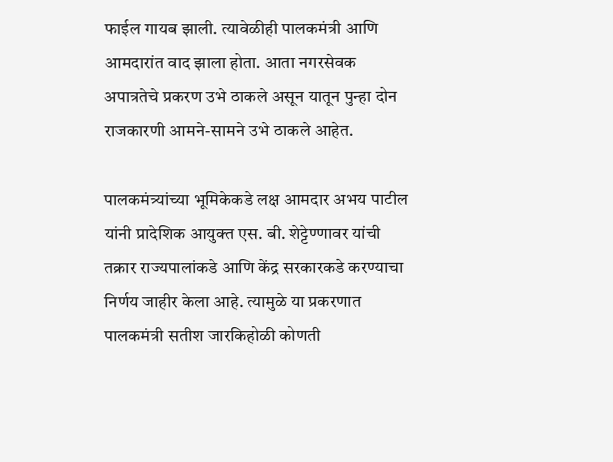फाईल गायब झाली. त्यावेळीही पालकमंत्री आणि आमदारांत वाद झाला होता. आता नगरसेवक अपात्रतेचे प्रकरण उभे ठाकले असून यातून पुन्हा दोन राजकारणी आमने-सामने उभे ठाकले आहेत.

पालकमंत्र्यांच्या भूमिकेकडे लक्ष आमदार अभय पाटील यांनी प्रादेशिक आयुक्त एस. बी. शेट्टेण्णावर यांची तक्रार राज्यपालांकडे आणि केंद्र सरकारकडे करण्याचा निर्णय जाहीर केला आहे. त्यामुळे या प्रकरणात पालकमंत्री सतीश जारकिहोळी कोणती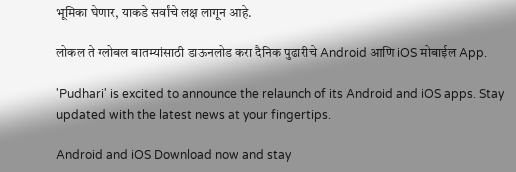भूमिका घेणार, याकडे सर्वांचे लक्ष लागून आहे.

लोकल ते ग्लोबल बातम्यांसाठी डाऊनलोड करा दैनिक पुढारीचे Android आणि iOS मोबाईल App.

'Pudhari' is excited to announce the relaunch of its Android and iOS apps. Stay updated with the latest news at your fingertips.

Android and iOS Download now and stay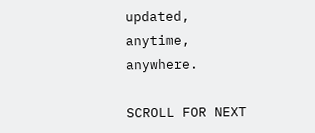updated, anytime, anywhere.

SCROLL FOR NEXT